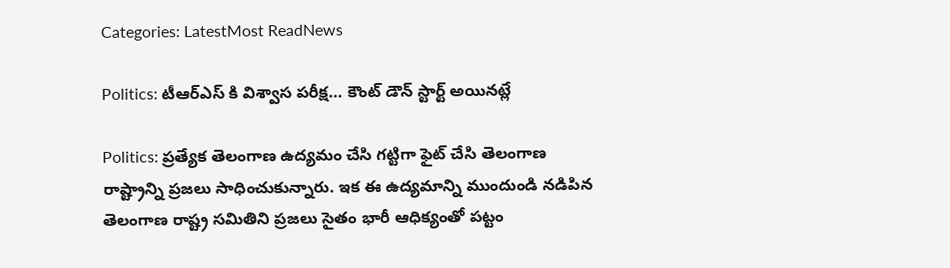Categories: LatestMost ReadNews

Politics: టీఆర్ఎస్ కి విశ్వాస పరీక్ష… కౌంట్ డౌన్ స్టార్ట్ అయినట్లే

Politics: ప్రత్యేక తెలంగాణ ఉద్యమం చేసి గట్టిగా ఫైట్ చేసి తెలంగాణ రాష్ట్రాన్ని ప్రజలు సాధించుకున్నారు. ఇక ఈ ఉద్యమాన్ని ముందుండి నడిపిన తెలంగాణ రాష్ట్ర సమితిని ప్రజలు సైతం భారీ ఆధిక్యంతో పట్టం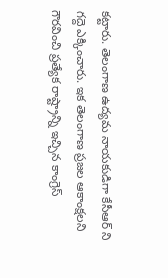కట్టారు. తెలంగాణ ఉద్యమ నాయకుడిగా కేసీఆర్ ని గద్దె ఎక్కించారు. ఇక తెలంగాణ ప్రజల ఆకాంక్షలని గౌరవించి ప్రత్యేక రాష్ట్రాన్ని ఇచ్చిన కాంగ్రెస్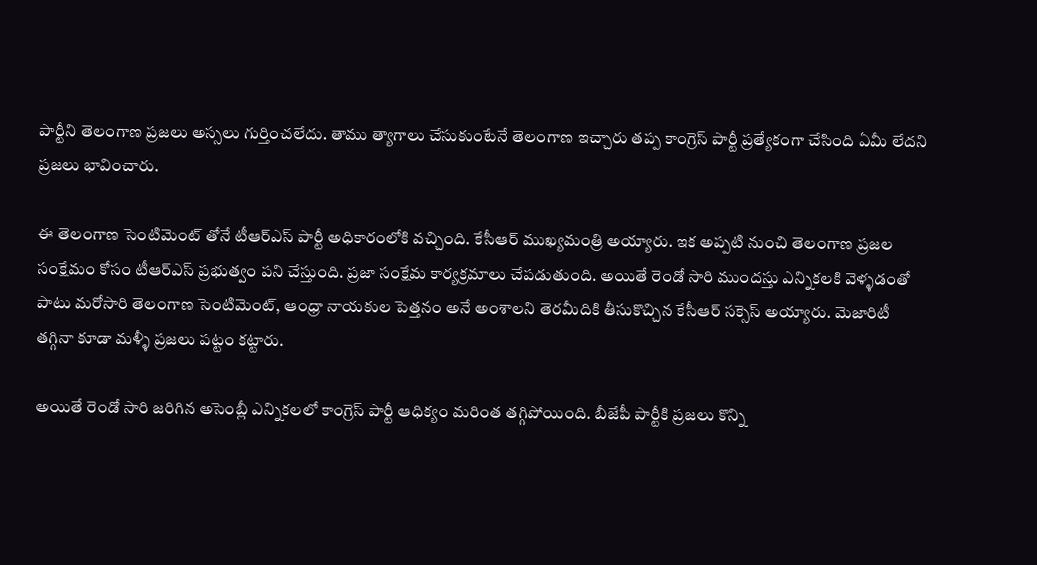పార్టీని తెలంగాణ ప్రజలు అస్సలు గుర్తించలేదు. తాము త్యాగాలు చేసుకుంటేనే తెలంగాణ ఇచ్చారు తప్ప కాంగ్రెస్ పార్టీ ప్రత్యేకంగా చేసింది ఏమీ లేదని ప్రజలు భావించారు.

ఈ తెలంగాణ సెంటిమెంట్ తోనే టీఆర్ఎస్ పార్టీ అధికారంలోకి వచ్చింది. కేసీఆర్ ముఖ్యమంత్రి అయ్యారు. ఇక అప్పటి నుంచి తెలంగాణ ప్రజల సంక్షేమం కోసం టీఆర్ఎస్ ప్రభుత్వం పని చేస్తుంది. ప్రజా సంక్షేమ కార్యక్రమాలు చేపడుతుంది. అయితే రెండో సారి ముందస్తు ఎన్నికలకి వెళ్ళడంతో పాటు మరోసారి తెలంగాణ సెంటిమెంట్, ఆంధ్రా నాయకుల పెత్తనం అనే అంశాలని తెరమీదికి తీసుకొచ్చిన కేసీఆర్ సక్సెస్ అయ్యారు. మెజారిటీ తగ్గినా కూడా మళ్ళీ ప్రజలు పట్టం కట్టారు.

అయితే రెండో సారి జరిగిన అసెంబ్లీ ఎన్నికలలో కాంగ్రెస్ పార్టీ ఆధిక్యం మరింత తగ్గిపోయింది. బీజేపీ పార్టీకి ప్రజలు కొన్ని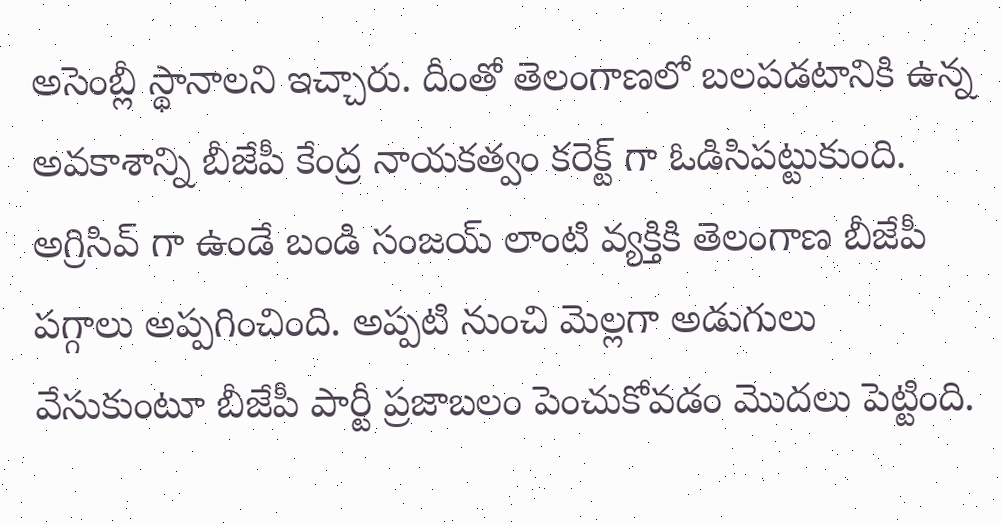అసెంబ్లీ స్థానాలని ఇచ్చారు. దీంతో తెలంగాణలో బలపడటానికి ఉన్న అవకాశాన్ని బీజేపీ కేంద్ర నాయకత్వం కరెక్ట్ గా ఓడిసిపట్టుకుంది. అగ్రిసివ్ గా ఉండే బండి సంజయ్ లాంటి వ్యక్తికి తెలంగాణ బీజేపీ పగ్గాలు అప్పగించింది. అప్పటి నుంచి మెల్లగా అడుగులు వేసుకుంటూ బీజేపీ పార్టీ ప్రజాబలం పెంచుకోవడం మొదలు పెట్టింది.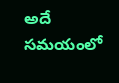అదే సమయంలో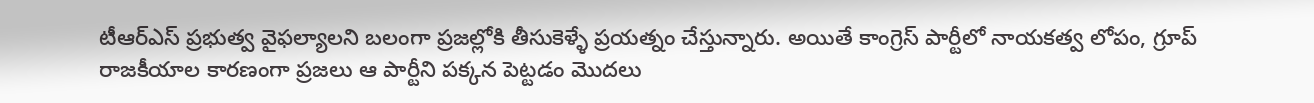టీఆర్ఎస్ ప్రభుత్వ వైఫల్యాలని బలంగా ప్రజల్లోకి తీసుకెళ్ళే ప్రయత్నం చేస్తున్నారు. అయితే కాంగ్రెస్ పార్టీలో నాయకత్వ లోపం, గ్రూప్ రాజకీయాల కారణంగా ప్రజలు ఆ పార్టీని పక్కన పెట్టడం మొదలు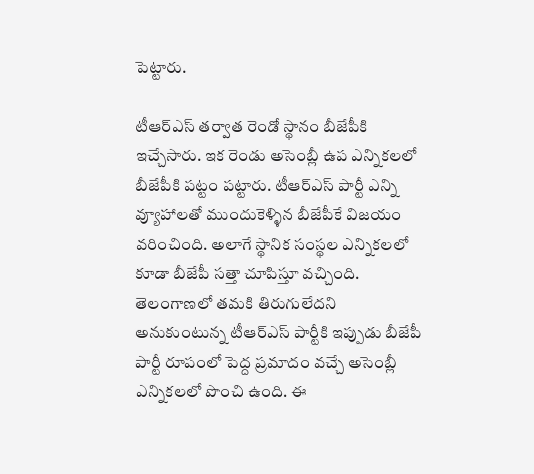పెట్టారు.

టీఆర్ఎస్ తర్వాత రెండో స్థానం బీజేపీకి ఇచ్చేసారు. ఇక రెండు అసెంబ్లీ ఉప ఎన్నికలలో బీజేపీకి పట్టం పట్టారు. టీఆర్ఎస్ పార్టీ ఎన్ని వ్యూహాలతో ముందుకెళ్ళిన బీజేపీకే విజయం వరించింది. అలాగే స్థానిక సంస్థల ఎన్నికలలో కూడా బీజేపీ సత్తా చూపిస్తూ వచ్చింది. తెలంగాణలో తమకి తిరుగులేదని అనుకుంటున్న టీఆర్ఎస్ పార్టీకి ఇప్పుడు బీజేపీ పార్టీ రూపంలో పెద్ద ప్రమాదం వచ్చే అసెంబ్లీ ఎన్నికలలో పొంచి ఉంది. ఈ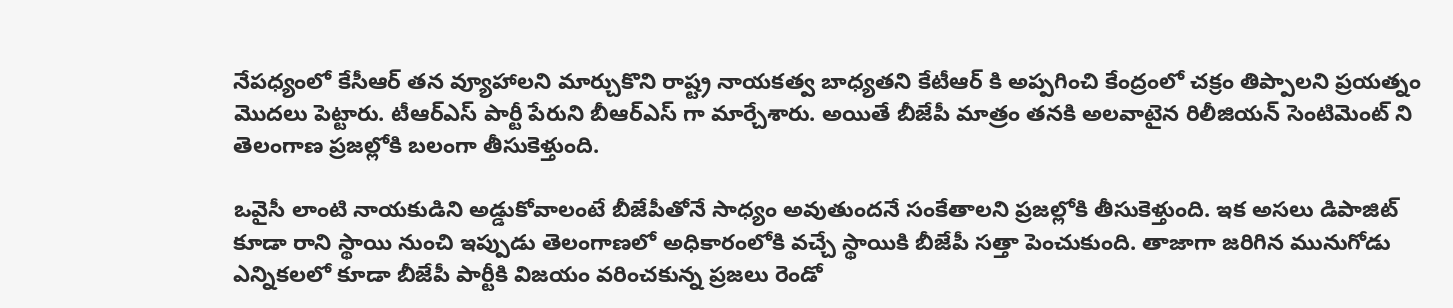నేపధ్యంలో కేసీఆర్ తన వ్యూహాలని మార్చుకొని రాష్ట్ర నాయకత్వ బాధ్యతని కేటీఆర్ కి అప్పగించి కేంద్రంలో చక్రం తిప్పాలని ప్రయత్నం మొదలు పెట్టారు. టీఆర్ఎస్ పార్టీ పేరుని బీఆర్ఎస్ గా మార్చేశారు. అయితే బీజేపీ మాత్రం తనకి అలవాటైన రిలీజియన్ సెంటిమెంట్ ని తెలంగాణ ప్రజల్లోకి బలంగా తీసుకెళ్తుంది.

ఒవైసీ లాంటి నాయకుడిని అడ్డుకోవాలంటే బీజేపీతోనే సాధ్యం అవుతుందనే సంకేతాలని ప్రజల్లోకి తీసుకెళ్తుంది. ఇక అసలు డిపాజిట్ కూడా రాని స్థాయి నుంచి ఇప్పుడు తెలంగాణలో అధికారంలోకి వచ్చే స్థాయికి బీజేపీ సత్తా పెంచుకుంది. తాజాగా జరిగిన మునుగోడు ఎన్నికలలో కూడా బీజేపీ పార్టీకి విజయం వరించకున్న ప్రజలు రెండో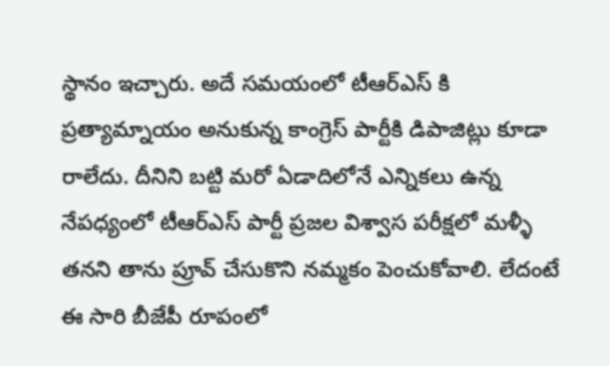స్థానం ఇచ్చారు. అదే సమయంలో టీఆర్ఎస్ కి ప్రత్యామ్నాయం అనుకున్న కాంగ్రెస్ పార్టీకి డిపాజిట్లు కూడా రాలేదు. దీనిని బట్టి మరో ఏడాదిలోనే ఎన్నికలు ఉన్న నేపధ్యంలో టీఆర్ఎస్ పార్టీ ప్రజల విశ్వాస పరీక్షలో మళ్ళీ తనని తాను ప్రూవ్ చేసుకొని నమ్మకం పెంచుకోవాలి. లేదంటే ఈ సారి బీజేపీ రూపంలో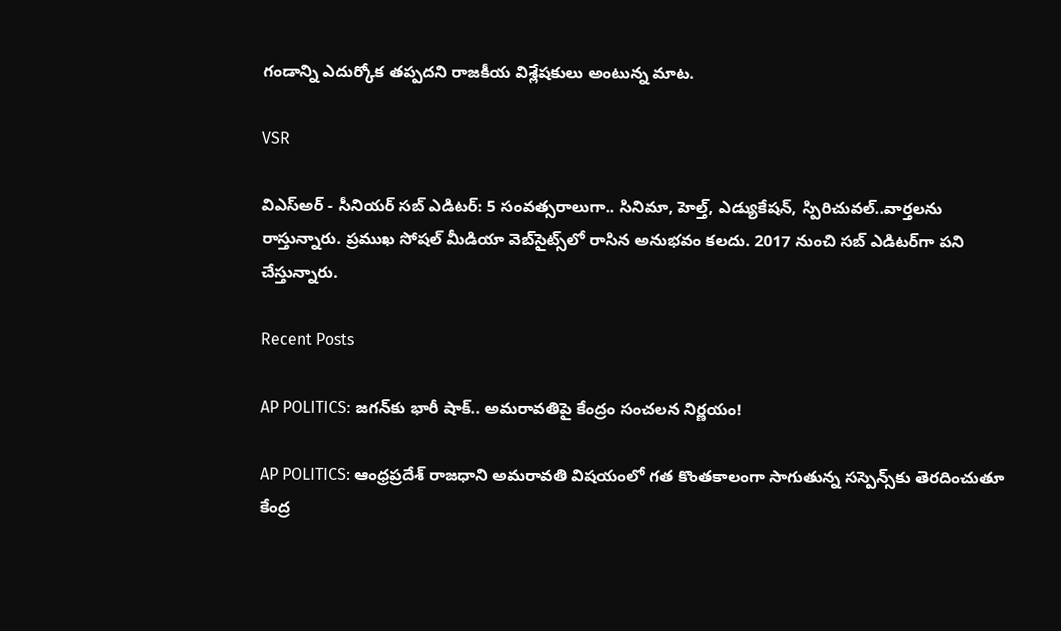గండాన్ని ఎదుర్కోక తప్పదని రాజకీయ విశ్లేషకులు అంటున్న మాట.

VSR

విఎస్అర్ - సీనియర్ సబ్ ఎడిటర్: 5 సంవత్సరాలుగా.. సినిమా, హెల్త్, ఎడ్యుకేషన్, స్పిరిచువల్..వార్తలను రాస్తున్నారు. ప్రముఖ సోషల్ మీడియా వెబ్‌సైట్స్‌లో రాసిన అనుభవం కలదు. 2017 నుంచి సబ్ ఎడిటర్‌గా పని చేస్తున్నారు.

Recent Posts

AP POLITICS: జగన్‌కు భారీ షాక్.. అమరావతిపై కేంద్రం సంచలన నిర్ణయం!

AP POLITICS: ఆంధ్రప్రదేశ్ రాజధాని అమరావతి విషయంలో గత కొంతకాలంగా సాగుతున్న సస్పెన్స్‌కు తెరదించుతూ కేంద్ర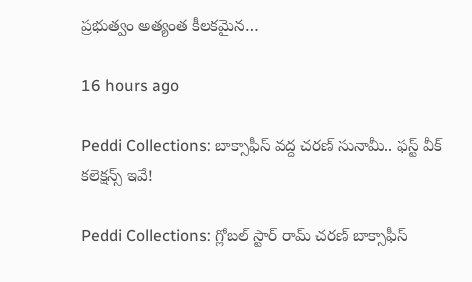ప్రభుత్వం అత్యంత కీలకమైన…

16 hours ago

Peddi Collections: బాక్సాఫీస్ వద్ద చరణ్ సునామీ.. ఫస్ట్ వీక్ కలెక్షన్స్ ఇవే!

Peddi Collections: గ్లోబల్ స్టార్ రామ్ చరణ్ బాక్సాఫీస్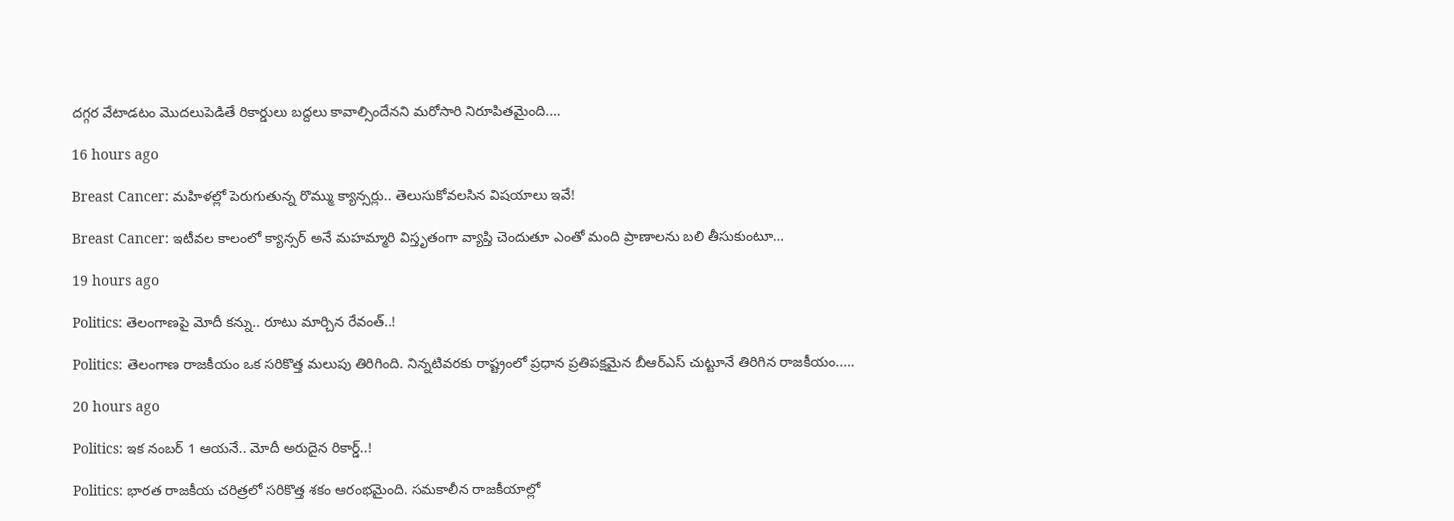దగ్గర వేటాడటం మొదలుపెడితే రికార్డులు బద్దలు కావాల్సిందేనని మరోసారి నిరూపితమైంది.…

16 hours ago

Breast Cancer: మహిళల్లో పెరుగుతున్న రొమ్ము క్యాన్సర్లు.. తెలుసుకోవలసిన విషయాలు ఇవే!

Breast Cancer: ఇటీవల కాలంలో క్యాన్సర్ అనే మహమ్మారి విస్తృతంగా వ్యాప్తి చెందుతూ ఎంతో మంది ప్రాణాలను బలి తీసుకుంటూ…

19 hours ago

Politics: తెలంగాణపై మోదీ కన్ను.. రూటు మార్చిన రేవంత్‌..!

Politics: తెలంగాణ రాజకీయం ఒక సరికొత్త మలుపు తిరిగింది. నిన్నటివరకు రాష్ట్రంలో ప్రధాన ప్రతిపక్షమైన బీఆర్ఎస్ చుట్టూనే తిరిగిన రాజకీయం..…

20 hours ago

Politics: ఇక నంబర్ 1 ఆయనే.. మోదీ అరుదైన రికార్డ్‌..!

Politics: భారత రాజకీయ చ‌రిత్ర‌లో సరికొత్త శకం ఆరంభమైంది. సమకాలీన రాజకీయాల్లో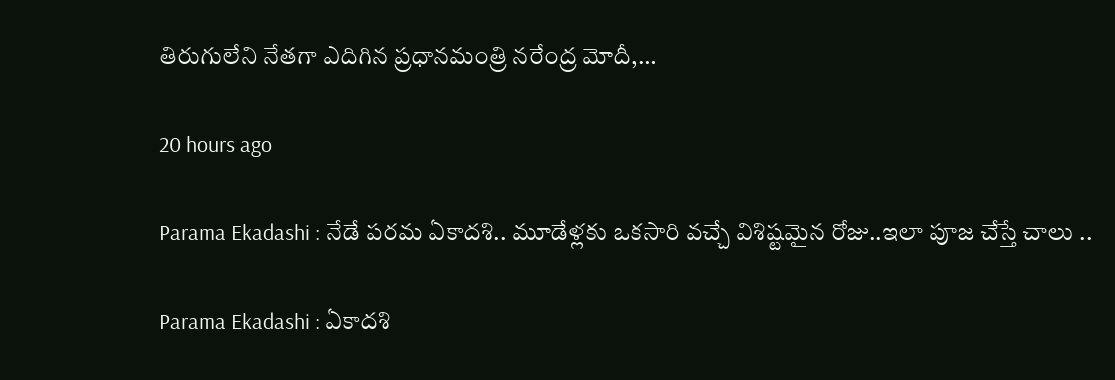తిరుగులేని నేతగా ఎదిగిన ప్రధానమంత్రి నరేంద్ర మోదీ,…

20 hours ago

Parama Ekadashi : నేడే పరమ ఏకాదశి.. మూడేళ్లకు ఒకసారి వచ్చే విశిష్టమైన రోజు..ఇలా పూజ చేస్తే చాలు ..

Parama Ekadashi : ఏకాదశి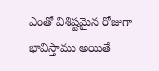ఎంతో విశిష్టమైన రోజుగా భావిస్తాము అయితే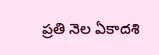ప్రతి నెల ఏకాదశి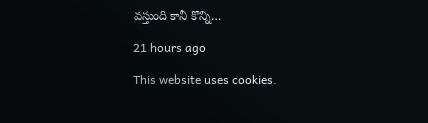వస్తుంది కానీ కొన్ని…

21 hours ago

This website uses cookies.